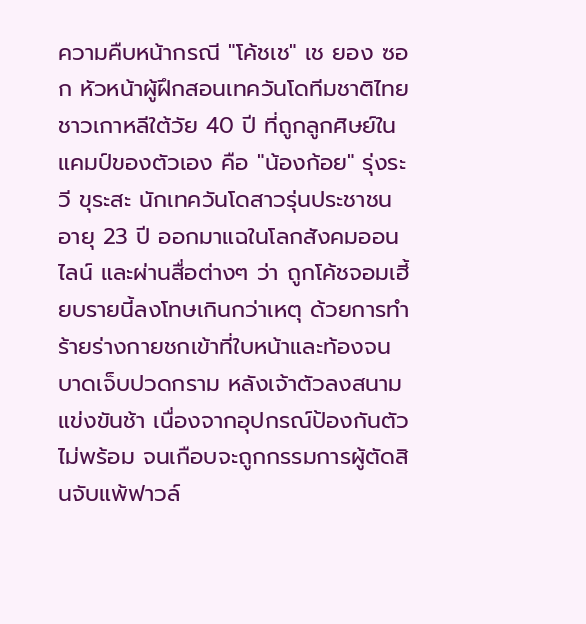ความคืบหน้ากรณี "โค้ชเช" เช ยอง ซอก หัวหน้าผู้ฝึกสอนเทควันโดทีมชาติไทยชาวเกาหลีใต้วัย 40 ปี ที่ถูกลูกศิษย์ในแคมป์ของตัวเอง คือ "น้องก้อย" รุ่งระวี ขุระสะ นักเทควันโดสาวรุ่นประชาชน อายุ 23 ปี ออกมาแฉในโลกสังคมออนไลน์ และผ่านสื่อต่างๆ ว่า ถูกโค้ชจอมเฮี้ยบรายนี้ลงโทษเกินกว่าเหตุ ด้วยการทำร้ายร่างกายชกเข้าที่ใบหน้าและท้องจนบาดเจ็บปวดกราม หลังเจ้าตัวลงสนามแข่งขันช้า เนื่องจากอุปกรณ์ป้องกันตัวไม่พร้อม จนเกือบจะถูกกรรมการผู้ตัดสินจับแพ้ฟาวล์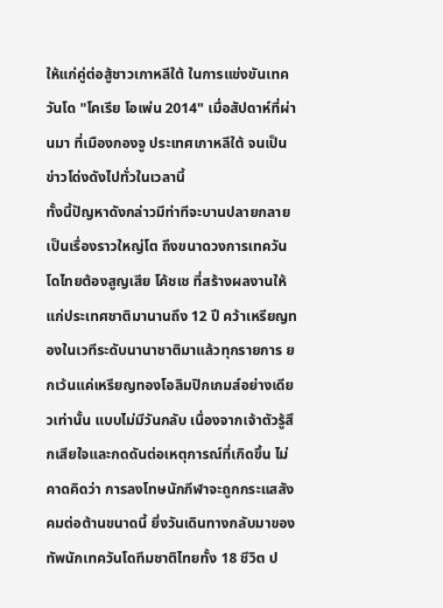ให้แก่คู่ต่อสู้ชาวเกาหลีใต้ ในการแข่งขันเทควันโด "โคเรีย โอเพ่น 2014" เมื่อสัปดาห์ที่ผ่านมา ที่เมืองกองจู ประเทศเกาหลีใต้ จนเป็นข่าวโด่งดังไปทั่วในเวลานี้
ทั้งนี้ปัญหาดังกล่าวมีท่าทีจะบานปลายกลายเป็นเรื่องราวใหญ่โต ถึงขนาดวงการเทควันโดไทยต้องสูญเสีย โค้ชเช ที่สร้างผลงานให้แก่ประเทศชาติมานานถึง 12 ปี คว้าเหรียญทองในเวทีระดับนานาชาติมาแล้วทุกรายการ ยกเว้นแค่เหรียญทองโอลิมปิกเกมส์อย่างเดียวเท่านั้น แบบไม่มีวันกลับ เนื่องจากเจ้าตัวรู้สึกเสียใจและกดดันต่อเหตุการณ์ที่เกิดขึ้น ไม่คาดคิดว่า การลงโทษนักกีฬาจะถูกกระแสสังคมต่อต้านขนาดนี้ ยิ่งวันเดินทางกลับมาของทัพนักเทควันโดทีมชาติไทยทั้ง 18 ชีวิต ป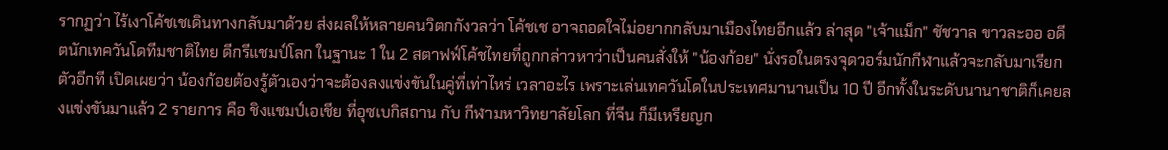รากฏว่า ไร้เงาโค้ชเชเดินทางกลับมาด้วย ส่งผลให้หลายคนวิตกกังวลว่า โค้ชเช อาจถอดใจไม่อยากกลับมาเมืองไทยอีกแล้ว ล่าสุด "เจ้าแม็ก" ชัชวาล ขาวละออ อดีตนักเทควันโดทีมชาติไทย ดีกรีแชมป์โลก ในฐานะ 1 ใน 2 สตาฟฟ์โค้ชไทยที่ถูกกล่าวหาว่าเป็นคนสั่งให้ "น้องก้อย" นั่งรอในตรงจุดวอร์มนักกีฬาแล้วจะกลับมาเรียกตัวอีกที เปิดเผยว่า น้องก้อยต้องรู้ตัวเองว่าจะต้องลงแข่งขันในคู่ที่เท่าไหร่ เวลาอะไร เพราะเล่นเทควันโดในประเทศมานานเป็น 10 ปี อีกทั้งในระดับนานาชาติก็เคยลงแข่งขันมาแล้ว 2 รายการ คือ ชิงแชมป์เอเชีย ที่อุซเบกิสถาน กับ กีฬามหาวิทยาลัยโลก ที่จีน ก็มีเหรียญก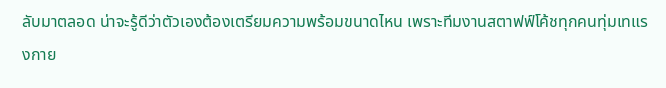ลับมาตลอด น่าจะรู้ดีว่าตัวเองต้องเตรียมความพร้อมขนาดไหน เพราะทีมงานสตาฟฟ์โค้ชทุกคนทุ่มเทแรงกาย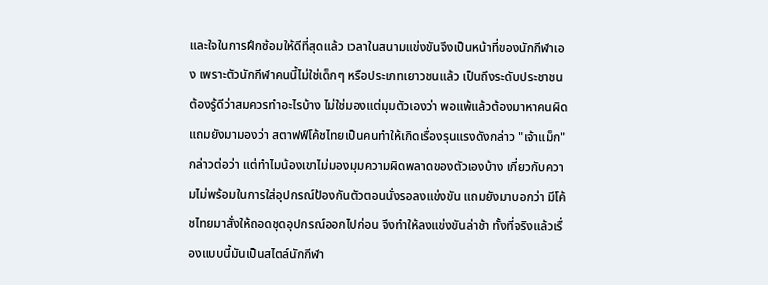และใจในการฝึกซ้อมให้ดีที่สุดแล้ว เวลาในสนามแข่งขันจึงเป็นหน้าที่ของนักกีฬาเอง เพราะตัวนักกีฬาคนนี้ไม่ใช่เด็กๆ หรือประเภทเยาวชนแล้ว เป็นถึงระดับประชาชน ต้องรู้ดีว่าสมควรทำอะไรบ้าง ไม่ใช่มองแต่มุมตัวเองว่า พอแพ้แล้วต้องมาหาคนผิด แถมยังมามองว่า สตาฟฟ์โค้ชไทยเป็นคนทำให้เกิดเรื่องรุนแรงดังกล่าว "เจ้าแม็ก" กล่าวต่อว่า แต่ทำไมน้องเขาไม่มองมุมความผิดพลาดของตัวเองบ้าง เกี่ยวกับความไม่พร้อมในการใส่อุปกรณ์ป้องกันตัวตอนนั่งรอลงแข่งขัน แถมยังมาบอกว่า มีโค้ชไทยมาสั่งให้ถอดชุดอุปกรณ์ออกไปก่อน จึงทำให้ลงแข่งขันล่าช้า ทั้งที่จริงแล้วเรื่องแบบนี้มันเป็นสไตล์นักกีฬา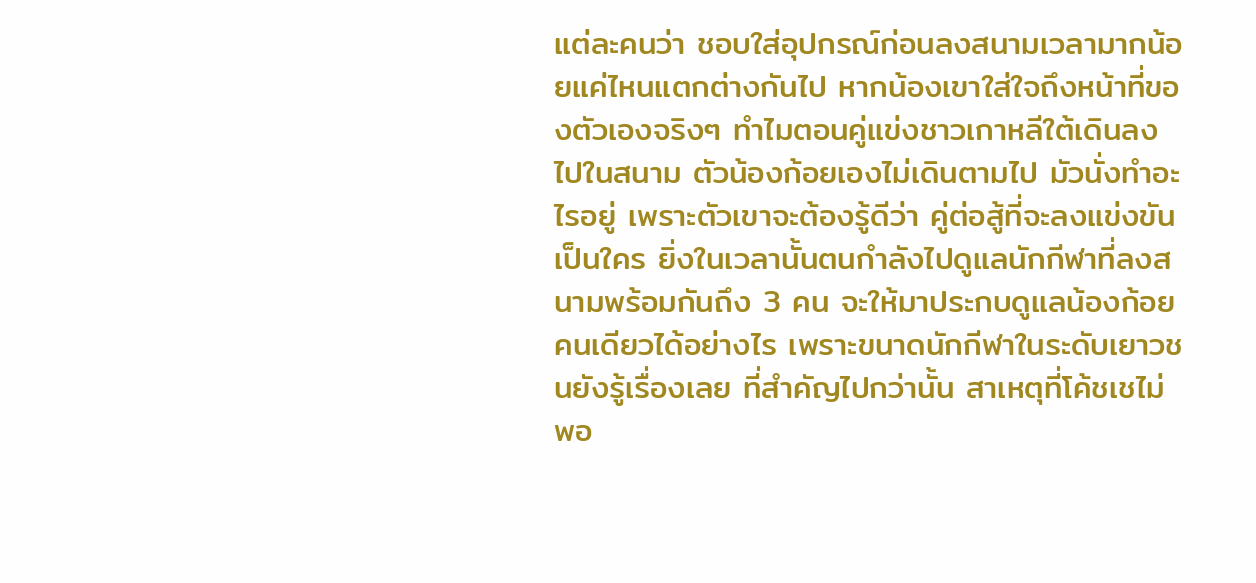แต่ละคนว่า ชอบใส่อุปกรณ์ก่อนลงสนามเวลามากน้อยแค่ไหนแตกต่างกันไป หากน้องเขาใส่ใจถึงหน้าที่ของตัวเองจริงๆ ทำไมตอนคู่แข่งชาวเกาหลีใต้เดินลงไปในสนาม ตัวน้องก้อยเองไม่เดินตามไป มัวนั่งทำอะไรอยู่ เพราะตัวเขาจะต้องรู้ดีว่า คู่ต่อสู้ที่จะลงแข่งขันเป็นใคร ยิ่งในเวลานั้นตนกำลังไปดูแลนักกีฬาที่ลงสนามพร้อมกันถึง 3 คน จะให้มาประกบดูแลน้องก้อยคนเดียวได้อย่างไร เพราะขนาดนักกีฬาในระดับเยาวชนยังรู้เรื่องเลย ที่สำคัญไปกว่านั้น สาเหตุที่โค้ชเชไม่พอ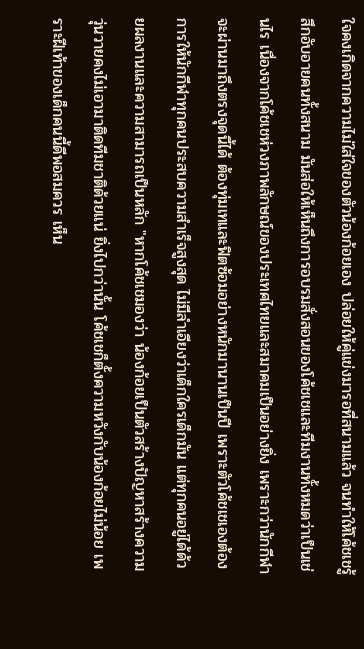ใจคงเกิดจากความไม่ใส่ใจของตัวน้องก้อยเอง ปล่อยให้คู่แข่งมารอที่สนามแล้ว จนทำให้โค้ชเชรู้สึกอับอายคนทั้งสนาม มันส่อให้เห็นถึงการอบรมสั่งสอนของโค้ชเชและทีมงานทั้งหมดว่าเป็นเช่นไร เนื่องจากโค้ชเชห่วงภาพลักษณ์ของประเทศไทยและสมาคมเป็นอย่างยิ่ง เพราะกว่านักกีฬาจะผ่านมาถึงตรงจุดนี้ได้ ต้องทุ่มเทและฟิตซ้อมอย่างหนักมานานเป็นปี เพราะตัวโค้ชเชเองต้องการให้นักกีฬาทุกคนประสบความสำเร็จสูงสุด ไม่มีลำเอียงว่าเด็กใครเด็กมัน แต่ทุกคนอยู่ได้ด้วยผลงานและความสามารถเป็นหลัก "หากโค้ชเชมองว่า น้องก้อยเป็นตัวสร้างปัญหาสร้างความวุ่นวายคงไม่เอามาติดทีมชาติด้วยแน่ ยิ่งไปกว่านั้น โค้ชเชก็ตั้งความหวังกับน้องก้อยไม่น้อย เพราะฝีเท้าของเด็กคนนี้ดีพอสมควร เห็น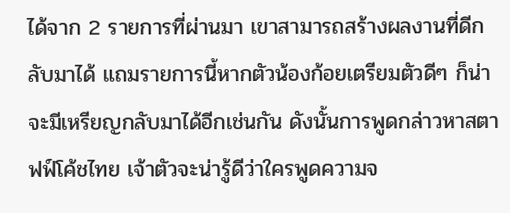ได้จาก 2 รายการที่ผ่านมา เขาสามารถสร้างผลงานที่ดีกลับมาได้ แถมรายการนี้หากตัวน้องก้อยเตรียมตัวดีๆ ก็น่าจะมีเหรียญกลับมาได้อีกเช่นกัน ดังนั้นการพูดกล่าวหาสตาฟฟ์โค้ชไทย เจ้าตัวจะน่ารู้ดีว่าใครพูดความจ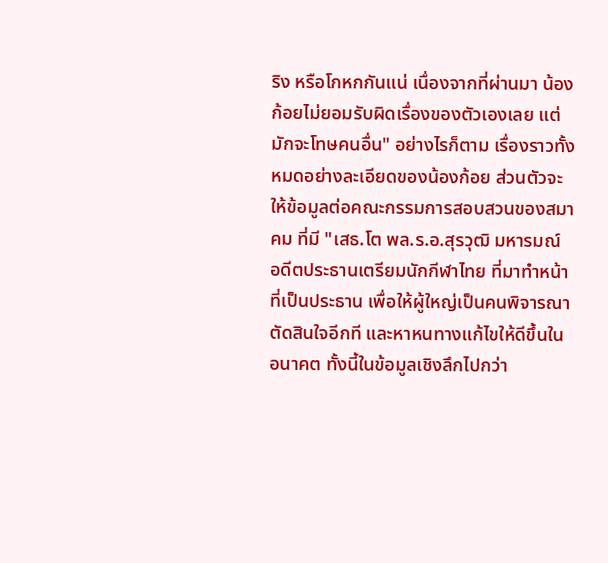ริง หรือโกหกกันแน่ เนื่องจากที่ผ่านมา น้องก้อยไม่ยอมรับผิดเรื่องของตัวเองเลย แต่มักจะโทษคนอื่น" อย่างไรก็ตาม เรื่องราวทั้งหมดอย่างละเอียดของน้องก้อย ส่วนตัวจะให้ข้อมูลต่อคณะกรรมการสอบสวนของสมาคม ที่มี "เสธ.โต พล.ร.อ.สุรวุฒิ มหารมณ์ อดีตประธานเตรียมนักกีฬาไทย ที่มาทำหน้าที่เป็นประธาน เพื่อให้ผู้ใหญ่เป็นคนพิจารณาตัดสินใจอีกที และหาหนทางแก้ไขให้ดีขึ้นในอนาคต ทั้งนี้ในข้อมูลเชิงลึกไปกว่า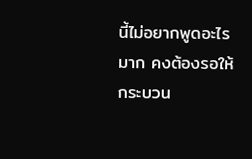นี้ไม่อยากพูดอะไรมาก คงต้องรอให้กระบวน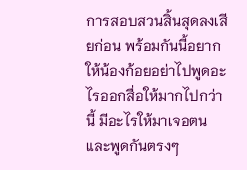การสอบสวนสิ้นสุดลงเสียก่อน พร้อมกันนี้อยากให้น้องก้อยอย่าไปพูดอะไรออกสื่อให้มากไปกว่านี้ มีอะไรให้มาเจอตนและพูดกันตรงๆ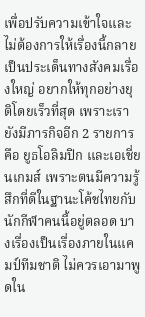เพื่อปรับความเข้าใจและไม่ต้องการให้เรื่องนี้กลายเป็นประเด็นทางสังคมเรื่องใหญ่ อยากให้ทุกอย่างยุติโดยเร็วที่สุด เพราะเรายังมีภารกิจอีก 2 รายการ คือ ยูธโอลิมปิก และเอเชี่ยนเกมส์ เพราะตนมีความรู้สึกที่ดีในฐานะโค้ชไทยกับนักกีฬาคนนี้อยู่ตลอด บางเรื่องเป็นเรื่องภายในแคมป์ทีมชาติ ไม่ควรเอามาพูดใน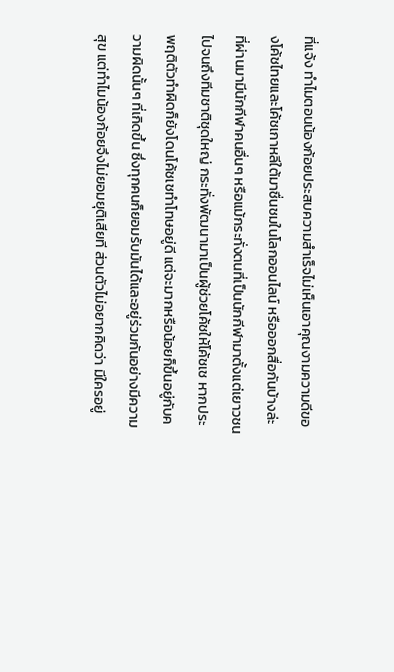ที่แจ้ง ทำไมตอนน้องก้อยประสบความสำเร็จไม่เห็นเอาคุณงามความดีของโค้ชไทยและโค้ชเกาหลีใต้มาชื่นชมในโลกออนไลน์ หรือออกสื่อกันบ้างล่ะ ที่ผ่านมามีนักกีฬาคนอื่นๆ หรือแม้กระทั่งตนที่เป็นนักกีฬามาตั้งแต่เยาวชนไปจนถึงทีมชาติชุดใหญ่ กระทั่งพัฒนามาเป็นผู้ช่วยโค้ชให้โค้ชเช หากประพฤติตัวทำผิดก็ยังโดนโค้ชเชทำโทษอยู่ดี แต่จะมากหรือน้อยก็ขึ้นอยู่กับความผิดนั้นๆ ที่เกิดขึ้น ซึ่งทุกคนก็ยอมรับมันได้และอยู่ร่วมกันอย่างมีความสุข แต่ทำไมน้องก้อยจึงไม่ยอมยุติเสียที ส่วนตัวไม่อยากคิดว่า มีใครอยู่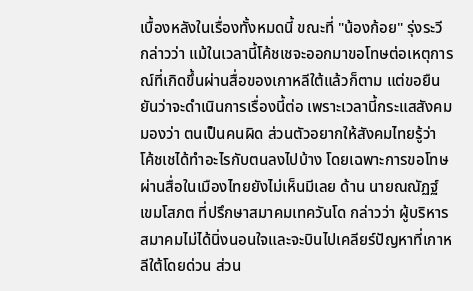เบื้องหลังในเรื่องทั้งหมดนี้ ขณะที่ "น้องก้อย" รุ่งระวี กล่าวว่า แม้ในเวลานี้โค้ชเชจะออกมาขอโทษต่อเหตุการณ์ที่เกิดขึ้นผ่านสื่อของเกาหลีใต้แล้วก็ตาม แต่ขอยืนยันว่าจะดำเนินการเรื่องนี้ต่อ เพราะเวลานี้กระแสสังคมมองว่า ตนเป็นคนผิด ส่วนตัวอยากให้สังคมไทยรู้ว่า โค้ชเชได้ทำอะไรกับตนลงไปบ้าง โดยเฉพาะการขอโทษผ่านสื่อในเมืองไทยยังไม่เห็นมีเลย ด้าน นายณณัฏฐ์ เขมโสภต ที่ปรึกษาสมาคมเทควันโด กล่าวว่า ผู้บริหารสมาคมไม่ได้นิ่งนอนใจและจะบินไปเคลียร์ปัญหาที่เกาหลีใต้โดยด่วน ส่วน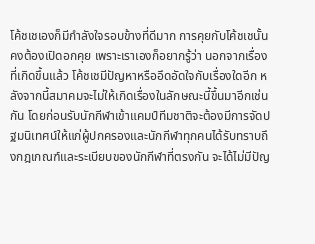โค้ชเชเองก็มีกำลังใจรอบข้างที่ดีมาก การคุยกับโค้ชเชนั้น คงต้องเปิดอกคุย เพราะเราเองก็อยากรู้ว่า นอกจากเรื่องที่เกิดขึ้นแล้ว โค้ชเชมีปัญหาหรืออึดอัดใจกับเรื่องใดอีก หลังจากนี้สมาคมจะไม่ให้เกิดเรื่องในลักษณะนี้ขึ้นมาอีกเช่นกัน โดยก่อนรับนักกีฬาเข้าแคมป์ทีมชาติจะต้องมีการจัดปฐมนิเทศน์ให้แก่ผู้ปกครองและนักกีฬาทุกคนได้รับทราบถึงกฎเกณฑ์และระเบียบของนักกีฬาที่ตรงกัน จะได้ไม่มีปัญ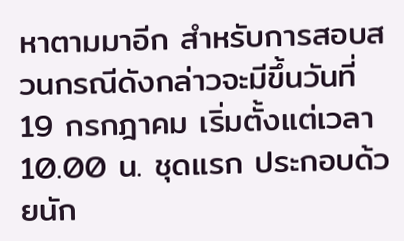หาตามมาอีก สำหรับการสอบสวนกรณีดังกล่าวจะมีขึ้นวันที่ 19 กรกฎาคม เริ่มตั้งแต่เวลา 10.00 น. ชุดแรก ประกอบด้วยนัก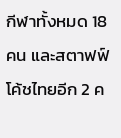กีฬาทั้งหมด 18 คน และสตาฟฟ์โค้ชไทยอีก 2 ค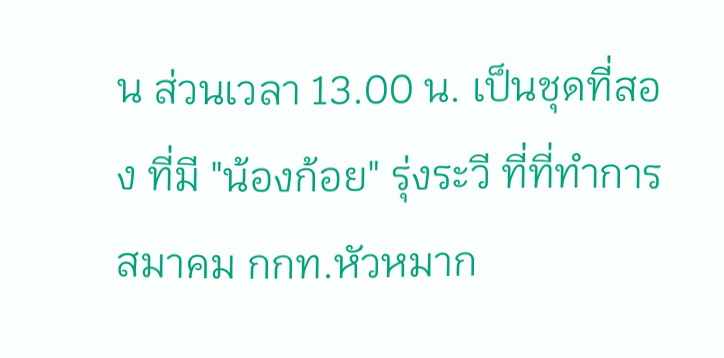น ส่วนเวลา 13.00 น. เป็นชุดที่สอง ที่มี "น้องก้อย" รุ่งระวี ที่ที่ทำการสมาคม กกท.หัวหมาก